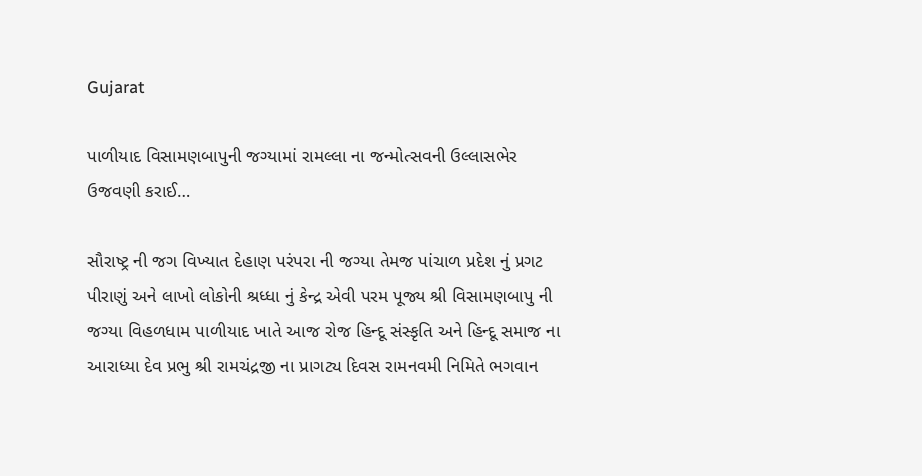Gujarat

પાળીયાદ વિસામણબાપુની જગ્યામાં રામલ્લા ના જન્મોત્સવની ઉલ્લાસભેર ઉજવણી કરાઈ…

સૌરાષ્ટ્ર ની જગ વિખ્યાત દેહાણ પરંપરા ની જગ્યા તેમજ પાંચાળ પ્રદેશ નું પ્રગટ પીરાણું અને લાખો લોકોની શ્રધ્ધા નું કેન્દ્ર એવી પરમ પૂજ્ય શ્રી વિસામણબાપુ ની જગ્યા વિહળધામ પાળીયાદ ખાતે આજ રોજ હિન્દૂ સંસ્કૃતિ અને હિન્દૂ સમાજ ના આરાધ્યા દેવ પ્રભુ શ્રી રામચંદ્રજી ના પ્રાગટ્ય દિવસ રામનવમી નિમિતે ભગવાન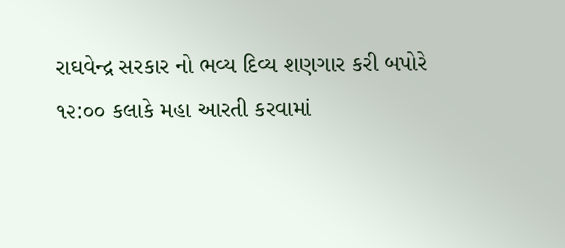રાઘવેન્દ્ર સરકાર નો ભવ્ય દિવ્ય શણગાર કરી બપોરે ૧૨:૦૦ કલાકે મહા આરતી કરવામાં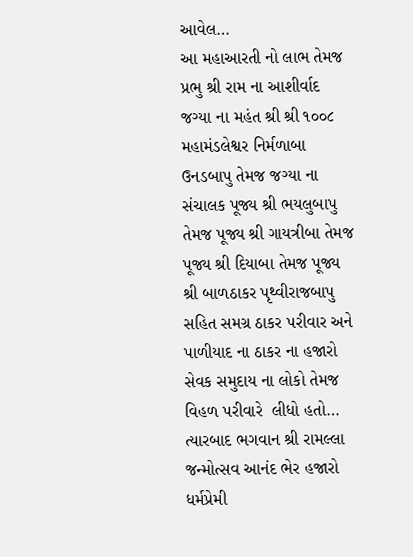આવેલ…
આ મહાઆરતી નો લાભ તેમજ પ્રભુ શ્રી રામ ના આશીર્વાદ જગ્યા ના મહંત શ્રી શ્રી ૧૦૦૮ મહામંડલેશ્વર નિર્મળાબા ઉનડબાપુ તેમજ જગ્યા ના સંચાલક પૂજ્ય શ્રી ભયલુબાપુ તેમજ પૂજ્ય શ્રી ગાયત્રીબા તેમજ પૂજ્ય શ્રી દિયાબા તેમજ પૂજ્ય શ્રી બાળઠાકર પૃથ્વીરાજબાપુ સહિત સમગ્ર ઠાકર પરીવાર અને પાળીયાદ ના ઠાકર ના હજારો  સેવક સમુદાય ના લોકો તેમજ વિહળ પરીવારે  લીધો હતો…
ત્યારબાદ ભગવાન શ્રી રામલ્લા જન્મોત્સવ આનંદ ભેર હજારો ધર્મપ્રેમી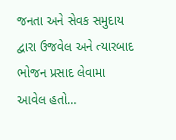જનતા અને સેવક સમુદાય દ્વારા ઉજવેલ અને ત્યારબાદ ભોજન પ્રસાદ લેવામા આવેલ હતો…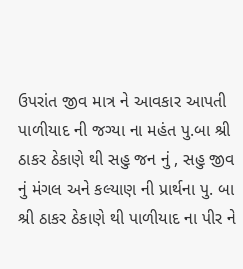ઉપરાંત જીવ માત્ર ને આવકાર આપતી પાળીયાદ ની જગ્યા ના મહંત પુ.બા શ્રી ઠાકર ઠેકાણે થી સહુ જન નું , સહુ જીવ નું મંગલ અને કલ્યાણ ની પ્રાર્થના પુ. બા શ્રી ઠાકર ઠેકાણે થી પાળીયાદ ના પીર ને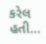કરેલ હતી…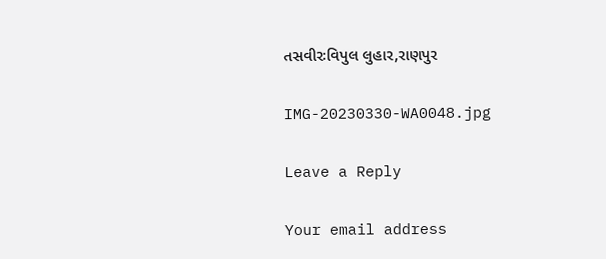તસવીરઃવિપુલ લુહાર,રાણપુર

IMG-20230330-WA0048.jpg

Leave a Reply

Your email address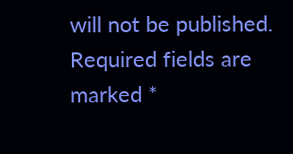will not be published. Required fields are marked *